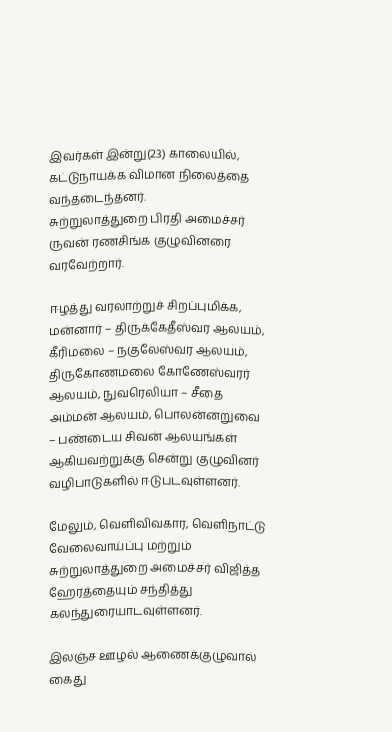இவர்கள் இன்று(23) காலையில், கட்டுநாயக்க விமான நிலைத்தை வந்தடைந்தனர்.
சுற்றுலாத்துறை பிரதி அமைச்சர் ருவன் ரணசிங்க குழுவினரை வரவேற்றார்.

ஈழத்து வரலாற்றுச் சிறப்புமிக்க, மன்னார் – திருக்கேதீஸ்வர ஆலயம், கீரிமலை – நகுலேஸ்வர ஆலயம், திருகோணமலை கோணேஸ்வரர் ஆலயம், நுவரெலியா – சீதை அம்மன் ஆலயம், பொலன்னறுவை – பண்டைய சிவன் ஆலயங்கள் ஆகியவற்றுக்கு சென்று குழுவினர் வழிபாடுகளில் ஈடுபடவுள்ளனர்.

மேலும், வெளிவிவகார, வெளிநாட்டு வேலைவாய்ப்பு மற்றும் சுற்றுலாத்துறை அமைச்சர் விஜித்த ஹேரத்தையும் சந்தித்து கலந்துரையாடவுள்ளனர்.

இலஞ்ச ஊழல் ஆணைக்குழுவால் கைது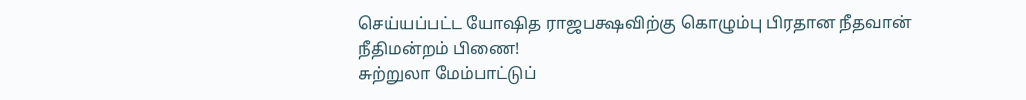செய்யப்பட்ட யோஷித ராஜபக்ஷவிற்கு கொழும்பு பிரதான நீதவான் நீதிமன்றம் பிணை!
சுற்றுலா மேம்பாட்டுப்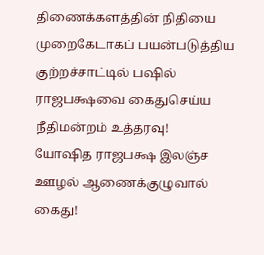திணைக்களத்தின் நிதியை முறைகேடாகப் பயன்படுத்திய குற்றச்சாட்டில் பஷில் ராஜபக்ஷவை கைதுசெய்ய நீதிமன்றம் உத்தரவு!
யோஷித ராஜபக்ஷ இலஞ்ச ஊழல் ஆணைக்குழுவால் கைது!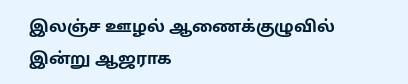இலஞ்ச ஊழல் ஆணைக்குழுவில் இன்று ஆஜராக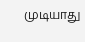முடியாது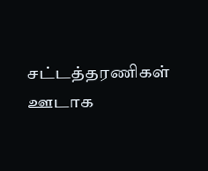சட்டத்தரணிகள் ஊடாக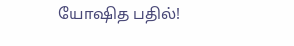யோஷித பதில்!